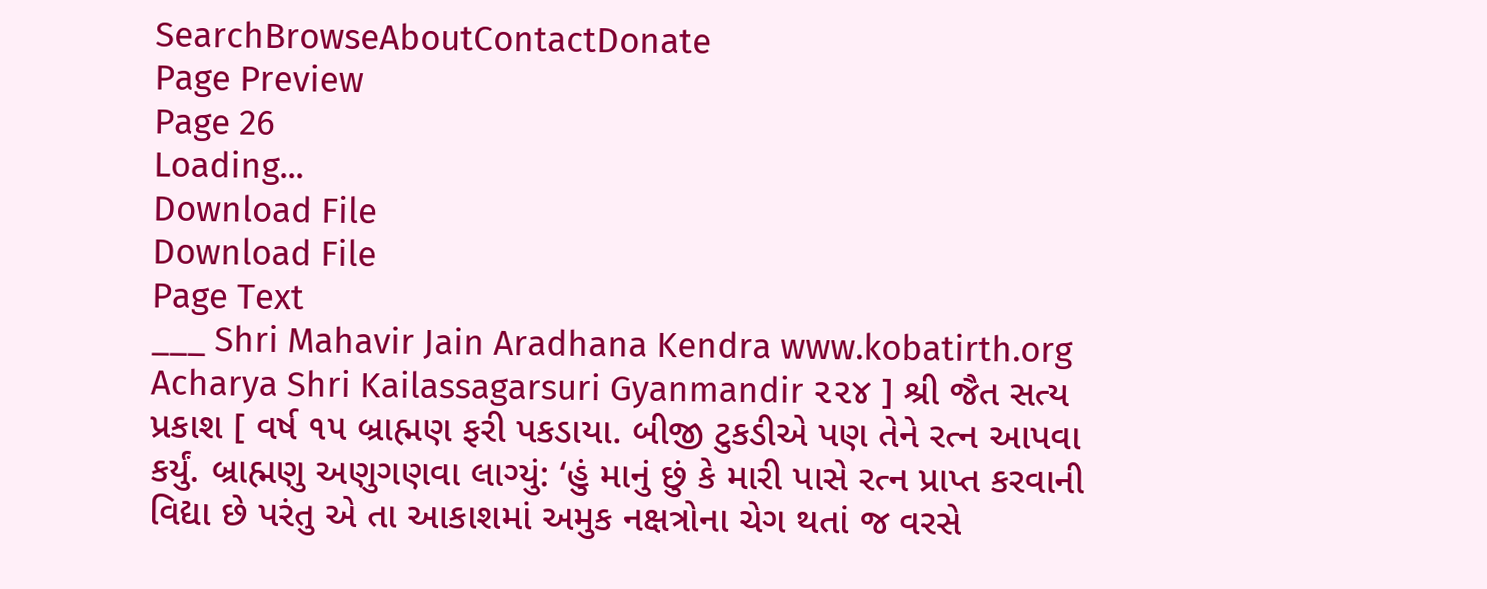SearchBrowseAboutContactDonate
Page Preview
Page 26
Loading...
Download File
Download File
Page Text
___ Shri Mahavir Jain Aradhana Kendra www.kobatirth.org Acharya Shri Kailassagarsuri Gyanmandir ૨૨૪ ] શ્રી જૈત સત્ય પ્રકાશ [ વર્ષ ૧૫ બ્રાહ્મણ ફરી પકડાયા. બીજી ટુકડીએ પણ તેને રત્ન આપવા કર્યું. બ્રાહ્મણુ અણુગણવા લાગ્યું: ‘હું માનું છું કે મારી પાસે રત્ન પ્રાપ્ત કરવાની વિદ્યા છે પરંતુ એ તા આકાશમાં અમુક નક્ષત્રોના ચેગ થતાં જ વરસે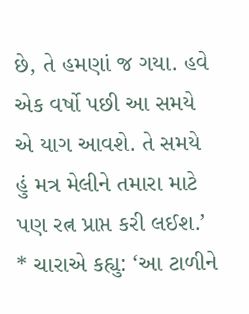છે, તે હમણાં જ ગયા. હવે એક વર્ષો પછી આ સમયે એ યાગ આવશે. તે સમયે હું મત્ર મેલીને તમારા માટે પણ રત્ન પ્રાપ્ત કરી લઈશ.’ * ચારાએ કહ્યુ: ‘આ ટાળીને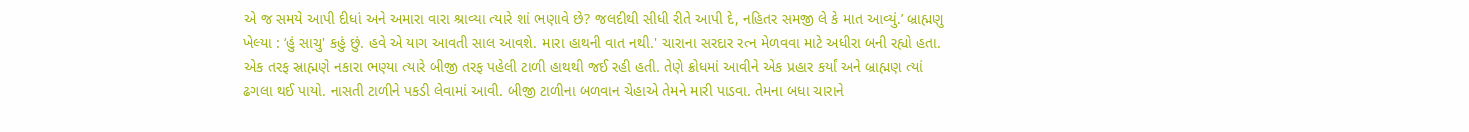એ જ સમયે આપી દીધાં અને અમારા વારા શ્રાવ્યા ત્યારે શાં ભણાવે છે? જલદીથી સીધી રીતે આપી દે, નહિતર સમજી લે કે માત આવ્યું.’ બ્રાહ્મણુ ખેલ્યા : ‘હું સાચુ' કહું છું. હવે એ યાગ આવતી સાલ આવશે. મારા હાથની વાત નથી.' ચારાના સરદાર રત્ન મેળવવા માટે અધીરા બની રહ્યો હતા. એક તરફ સ્રાહ્મણે નકારા ભણ્યા ત્યારે બીજી તરફ પહેલી ટાળી હાથથી જઈ રહી હતી. તેણે ક્રોધમાં આવીને એક પ્રહાર કર્યાં અને બ્રાહ્મણ ત્યાં ઢગલા થઈ પાયો. નાસતી ટાળીને પકડી લેવામાં આવી. બીજી ટાળીના બળવાન ચેહાએ તેમને મારી પાડવા. તેમના બધા ચારાને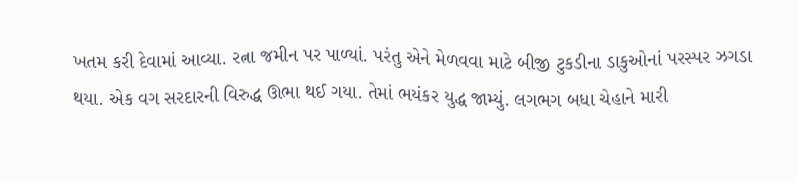ખતમ કરી દેવામાં આવ્યા. રત્ના જમીન પર પાળ્યાં. પરંતુ એને મેળવવા માટે બીજી ટુકડીના ડાકુઓનાં પરસ્પર ઝગડા થયા. એક વગ સરદારની વિરુદ્ધ ઊભા થઈ ગયા. તેમાં ભયંકર યુદ્ધ જામ્યું. લગભગ બધા ચેહાને મારી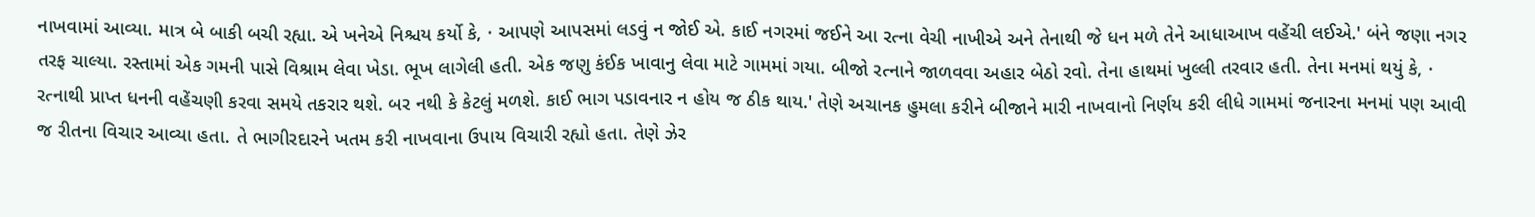નાખવામાં આવ્યા. માત્ર બે બાકી બચી રહ્યા. એ ખનેએ નિશ્ચય કર્યો કે, · આપણે આપસમાં લડવું ન જોઈ એ. કાઈ નગરમાં જઈને આ રત્ના વેચી નાખીએ અને તેનાથી જે ધન મળે તેને આધાઆખ વહેંચી લઈએ.' બંને જણા નગર તરફ ચાલ્યા. રસ્તામાં એક ગમની પાસે વિશ્રામ લેવા ખેડા. ભૂખ લાગેલી હતી. એક જણુ કંઈક ખાવાનુ લેવા માટે ગામમાં ગયા. બીજો રત્નાને જાળવવા અહાર બેઠો રવો. તેના હાથમાં ખુલ્લી તરવાર હતી. તેના મનમાં થયું કે, · રત્નાથી પ્રાપ્ત ધનની વહેંચણી કરવા સમયે તકરાર થશે. બર નથી કે કેટલું મળશે. કાઈ ભાગ પડાવનાર ન હોય જ ઠીક થાય.' તેણે અચાનક હુમલા કરીને બીજાને મારી નાખવાનો નિર્ણય કરી લીધે ગામમાં જનારના મનમાં પણ આવી જ રીતના વિચાર આવ્યા હતા. તે ભાગીરદારને ખતમ કરી નાખવાના ઉપાય વિચારી રહ્યો હતા. તેણે ઝેર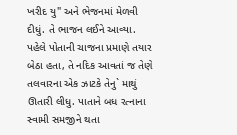ખરીદ યુ" અને ભેજનમાં મેળવી દીધું. તે ભાજન લઈને આવ્યા. પહેલે પોતાની ચાજના પ્રમાણે તયાર બેઠા હતા, તે નદિક આવતાં જ તેણે તલવારના એક ઝાટકે તેનુ` માથું ઊતારી લીધુ. પાતાને બધ રત્નાના સ્વામી સમજીને થતા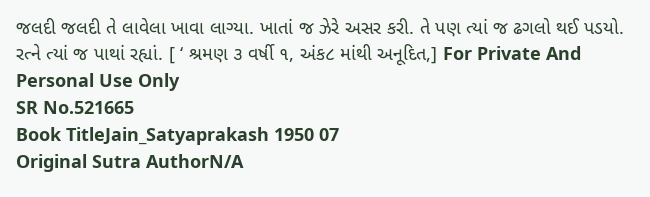જલદી જલદી તે લાવેલા ખાવા લાગ્યા. ખાતાં જ ઝેરે અસર કરી. તે પણ ત્યાં જ ઢગલો થઈ પડયો. રત્ને ત્યાં જ પાથાં રહ્યાં. [ ‘ શ્રમણ ૩ વર્ષી ૧, અંક૮ માંથી અનૂદિત,] For Private And Personal Use Only
SR No.521665
Book TitleJain_Satyaprakash 1950 07
Original Sutra AuthorN/A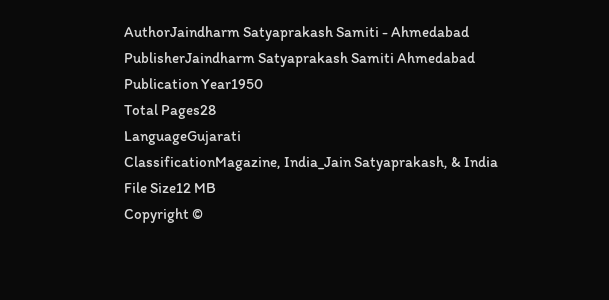AuthorJaindharm Satyaprakash Samiti - Ahmedabad
PublisherJaindharm Satyaprakash Samiti Ahmedabad
Publication Year1950
Total Pages28
LanguageGujarati
ClassificationMagazine, India_Jain Satyaprakash, & India
File Size12 MB
Copyright ©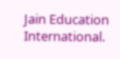Jain Education International.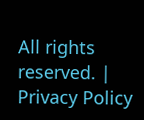All rights reserved. | Privacy Policy